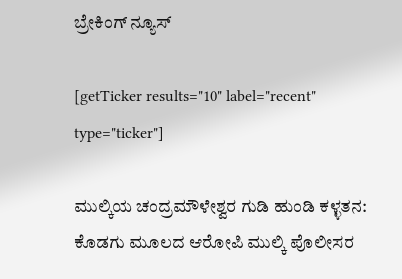ಬ್ರೇಕಿಂಗ್ ನ್ಯೂಸ್

[getTicker results="10" label="recent" type="ticker"]

ಮುಲ್ಕಿಯ ಚಂದ್ರಮೌಳೇಶ್ವರ ಗುಡಿ ಹುಂಡಿ ಕಳ್ಳತನ: ಕೊಡಗು ಮೂಲದ ಆರೋಪಿ ಮುಲ್ಕಿ ಪೊಲೀಸರ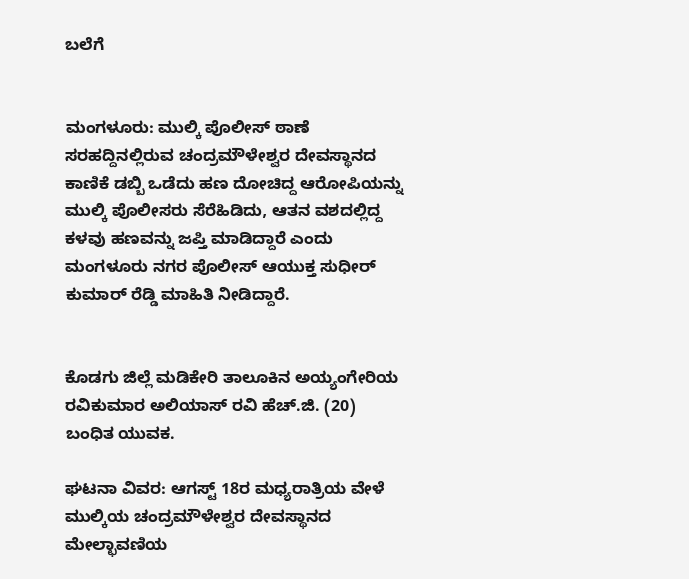ಬಲೆಗೆ


ಮಂಗಳೂರು: ಮುಲ್ಕಿ ಪೊಲೀಸ್ ಠಾಣೆ ಸರಹದ್ದಿನಲ್ಲಿರುವ ಚಂದ್ರಮೌಳೇಶ್ವರ ದೇವಸ್ಥಾನದ ಕಾಣಿಕೆ ಡಬ್ಬಿ ಒಡೆದು ಹಣ ದೋಚಿದ್ದ ಆರೋಪಿಯನ್ನು ಮುಲ್ಕಿ ಪೊಲೀಸರು ಸೆರೆಹಿಡಿದು, ಆತನ ವಶದಲ್ಲಿದ್ದ ಕಳವು ಹಣವನ್ನು ಜಪ್ತಿ ಮಾಡಿದ್ದಾರೆ ಎಂದು ಮಂಗಳೂರು ನಗರ ಪೊಲೀಸ್ ಆಯುಕ್ತ ಸುಧೀರ್ ಕುಮಾರ್ ರೆಡ್ಡಿ ಮಾಹಿತಿ ನೀಡಿದ್ದಾರೆ.


ಕೊಡಗು ಜಿಲ್ಲೆ ಮಡಿಕೇರಿ ತಾಲೂಕಿನ ಅಯ್ಯಂಗೇರಿಯ ರವಿಕುಮಾರ ಅಲಿಯಾಸ್ ರವಿ ಹೆಚ್.ಜಿ. (20) ಬಂಧಿತ ಯುವಕ.

ಘಟನಾ ವಿವರ: ಆಗಸ್ಟ್ 18ರ ಮಧ್ಯರಾತ್ರಿಯ ವೇಳೆ ಮುಲ್ಕಿಯ ಚಂದ್ರಮೌಳೇಶ್ವರ ದೇವಸ್ಥಾನದ ಮೇಲ್ಛಾವಣಿಯ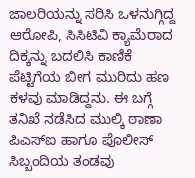ಜಾಲರಿಯನ್ನು ಸರಿಸಿ ಒಳನುಗ್ಗಿದ್ದ ಆರೋಪಿ, ಸಿಸಿಟಿವಿ ಕ್ಯಾಮೆರಾದ ದಿಕ್ಕನ್ನು ಬದಲಿಸಿ ಕಾಣಿಕೆ ಪೆಟ್ಟಿಗೆಯ ಬೀಗ ಮುರಿದು ಹಣ ಕಳವು ಮಾಡಿದ್ದನು. ಈ ಬಗ್ಗೆ ತನಿಖೆ ನಡೆಸಿದ ಮುಲ್ಕಿ ಠಾಣಾ ಪಿಎಸ್‌ಐ ಹಾಗೂ ಪೊಲೀಸ್ ಸಿಬ್ಬಂದಿಯ ತಂಡವು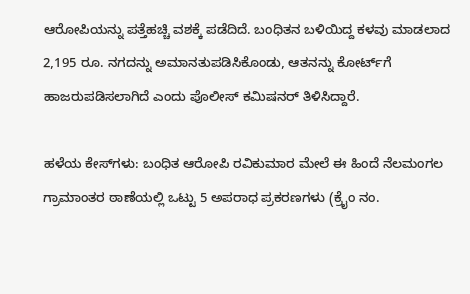ಆರೋಪಿಯನ್ನು ಪತ್ತೆಹಚ್ಚಿ ವಶಕ್ಕೆ ಪಡೆದಿದೆ. ಬಂಧಿತನ ಬಳಿಯಿದ್ದ ಕಳವು ಮಾಡಲಾದ 2,195 ರೂ. ನಗದನ್ನು ಅಮಾನತುಪಡಿಸಿಕೊಂಡು, ಆತನನ್ನು ಕೋರ್ಟ್‌ಗೆ ಹಾಜರುಪಡಿಸಲಾಗಿದೆ ಎಂದು ಪೊಲೀಸ್ ಕಮಿಷನರ್ ತಿಳಿಸಿದ್ದಾರೆ.

ಹಳೆಯ ಕೇಸ್‌ಗಳು: ಬಂಧಿತ ಆರೋಪಿ ರವಿಕುಮಾರ ಮೇಲೆ ಈ ಹಿಂದೆ ನೆಲಮಂಗಲ ಗ್ರಾಮಾಂತರ ಠಾಣೆಯಲ್ಲಿ ಒಟ್ಟು 5 ಅಪರಾಧ ಪ್ರಕರಣಗಳು (ಕ್ರೈಂ ನಂ.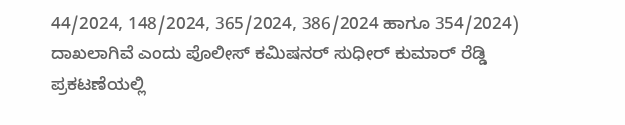44/2024, 148/2024, 365/2024, 386/2024 ಹಾಗೂ 354/2024) ದಾಖಲಾಗಿವೆ ಎಂದು ಪೊಲೀಸ್ ಕಮಿಷನರ್ ಸುಧೀರ್ ಕುಮಾರ್ ರೆಡ್ಡಿ ಪ್ರಕಟಣೆಯಲ್ಲಿ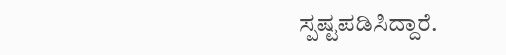ಸ್ಪಷ್ಟಪಡಿಸಿದ್ದಾರೆ.